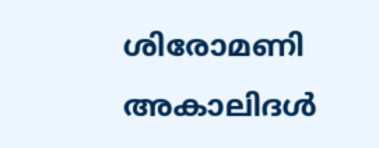ശിരോമണി അകാലിദൾ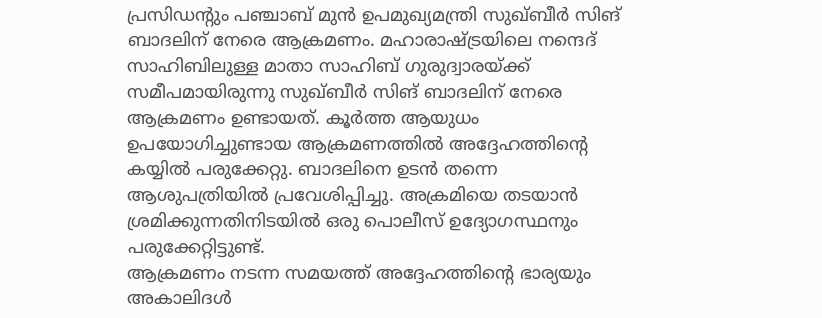പ്രസിഡന്റും പഞ്ചാബ് മുൻ ഉപമുഖ്യമന്ത്രി സുഖ്ബീർ സിങ് ബാദലിന് നേരെ ആക്രമണം. മഹാരാഷ്ട്രയിലെ നന്ദെദ് സാഹിബിലുള്ള മാതാ സാഹിബ് ഗുരുദ്വാരയ്ക്ക് സമീപമായിരുന്നു സുഖ്ബീർ സിങ് ബാദലിന് നേരെ ആക്രമണം ഉണ്ടായത്. കൂർത്ത ആയുധം ഉപയോഗിച്ചുണ്ടായ ആക്രമണത്തിൽ അദ്ദേഹത്തിന്റെ കയ്യിൽ പരുക്കേറ്റു. ബാദലിനെ ഉടൻ തന്നെ ആശുപത്രിയിൽ പ്രവേശിപ്പിച്ചു. അക്രമിയെ തടയാൻ ശ്രമിക്കുന്നതിനിടയിൽ ഒരു പൊലീസ് ഉദ്യോഗസ്ഥനും പരുക്കേറ്റിട്ടുണ്ട്.
ആക്രമണം നടന്ന സമയത്ത് അദ്ദേഹത്തിന്റെ ഭാര്യയും അകാലിദൾ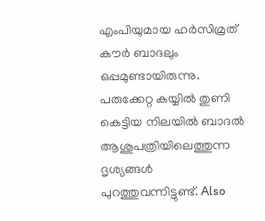എംപിയുമായ ഹർസിമ്രത് കൗർ ബാദലും ഒപ്പമുണ്ടായിരുന്നു. പരുക്കേറ്റ കയ്യിൽ തുണി കെട്ടിയ നിലയിൽ ബാദൽ ആശുപത്രിയിലെത്തുന്ന ദൃശ്യങ്ങൾ പുറത്തുവന്നിട്ടുണ്ട്. Also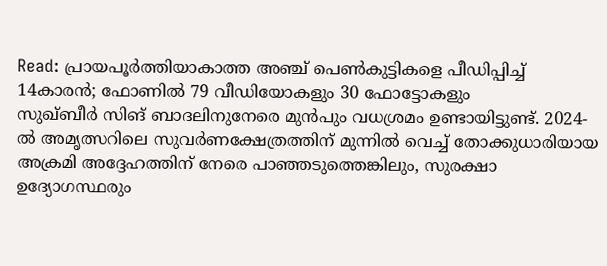Read: പ്രായപൂർത്തിയാകാത്ത അഞ്ച് പെൺകുട്ടികളെ പീഡിപ്പിച്ച് 14കാരൻ; ഫോണിൽ 79 വീഡിയോകളും 30 ഫോട്ടോകളും
സുഖ്ബീർ സിങ് ബാദലിനുനേരെ മുൻപും വധശ്രമം ഉണ്ടായിട്ടുണ്ട്. 2024-ൽ അമൃത്സറിലെ സുവർണക്ഷേത്രത്തിന് മുന്നിൽ വെച്ച് തോക്കുധാരിയായ അക്രമി അദ്ദേഹത്തിന് നേരെ പാഞ്ഞടുത്തെങ്കിലും, സുരക്ഷാ ഉദ്യോഗസ്ഥരും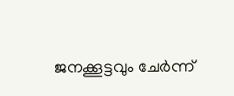ജനക്കൂട്ടവും ചേർന്ന്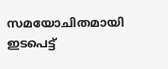സമയോചിതമായി ഇടപെട്ട്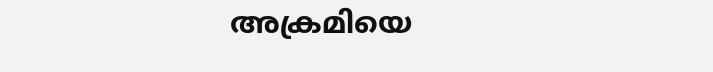അക്രമിയെ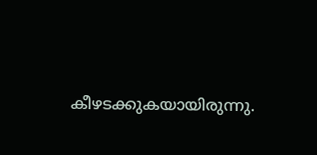കീഴടക്കുകയായിരുന്നു.